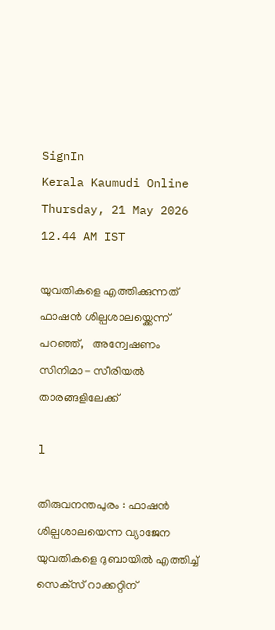SignIn
Kerala Kaumudi Online
Thursday, 21 May 2026 12.44 AM IST

യുവതികളെ എത്തിക്കുന്നത് ഫാഷൻ ശില്പശാലയ്ക്കെന്ന് പറഞ്ഞ്,   അന്വേഷണം സിനിമാ- സീരിയൽ താരങ്ങളിലേക്ക്

l

തിരുവനന്തപുരം : ഫാഷൻ ശില്പശാലയെന്ന വ്യാജേന യുവതികളെ ദുബായിൽ എത്തിച്ച് സെക്‌സ് റാക്കറ്റിന്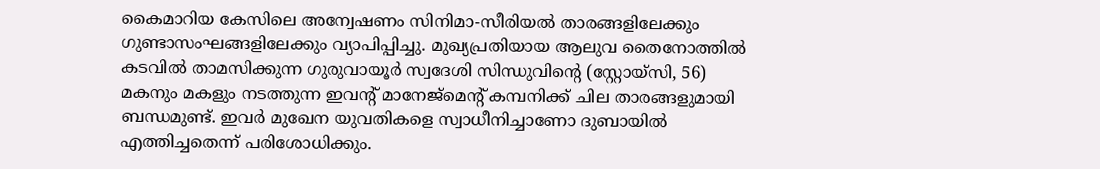കൈമാറിയ കേസിലെ അന്വേഷണം സിനിമാ-സീരിയൽ താരങ്ങളിലേക്കും ഗുണ്ടാസംഘങ്ങളിലേക്കും വ്യാപിപ്പിച്ചു. മുഖ്യപ്രതിയായ ആലുവ തൈനോത്തിൽ കടവിൽ താമസിക്കുന്ന ഗുരുവായൂർ സ്വദേശി സിന്ധുവിന്റെ (സ്റ്റോയ്‌സി, 56) മകനും മകളും നടത്തുന്ന ഇവന്റ് മാനേജ്‌മെന്റ് കമ്പനിക്ക് ചില താരങ്ങളുമായി ബന്ധമുണ്ട്. ഇവർ മുഖേന യുവതികളെ സ്വാധീനിച്ചാണോ ദുബായിൽ എത്തിച്ചതെന്ന് പരിശോധിക്കും.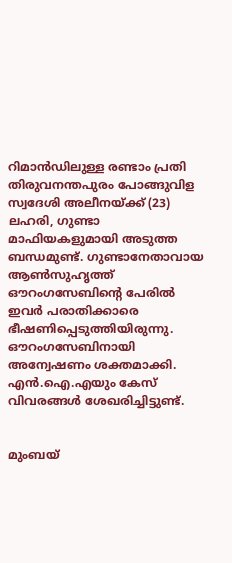റിമാൻഡിലുള്ള രണ്ടാം പ്രതി തിരുവനന്തപുരം പോങ്ങുവിള സ്വദേശി അലീനയ്‌ക്ക് (23) ലഹരി, ഗുണ്ടാ മാഫിയകളുമായി അടുത്ത ബന്ധമുണ്ട്. ഗുണ്ടാനേതാവായ ആൺസുഹൃത്ത് ഔറംഗസേബിന്റെ പേരിൽ ഇവർ പരാതിക്കാരെ ഭീഷണിപ്പെടുത്തിയിരുന്നു. ഔറംഗസേബിനായി അന്വേഷണം ശക്തമാക്കി. എൻ.ഐ.എയും കേസ് വിവരങ്ങൾ ശേഖരിച്ചിട്ടുണ്ട്.


മുംബയ്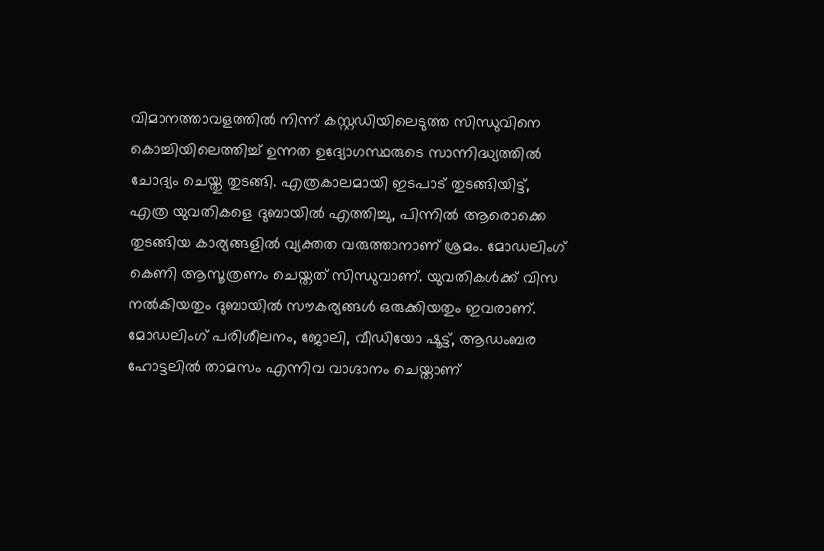വിമാനത്താവളത്തിൽ നിന്ന് കസ്റ്റഡിയിലെടുത്ത സിന്ധുവിനെ കൊച്ചിയിലെത്തിച്ച് ഉന്നത ഉദ്യോഗസ്ഥരുടെ സാന്നിദ്ധ്യത്തിൽ ചോദ്യം ചെയ്തു തുടങ്ങി. എത്രകാലമായി ഇടപാട് തുടങ്ങിയിട്ട്, എത്ര യുവതികളെ ദുബായിൽ എത്തിച്ചു, പിന്നിൽ ആരൊക്കെ തുടങ്ങിയ കാര്യങ്ങളിൽ വ്യക്തത വരുത്താനാണ് ശ്രമം. മോഡലിംഗ് കെണി ആസൂത്രണം ചെയ്തത് സിന്ധുവാണ്. യുവതികൾക്ക് വിസ നൽകിയതും ദുബായിൽ സൗകര്യങ്ങൾ ഒരുക്കിയതും ഇവരാണ്. മോഡലിംഗ് പരിശീലനം, ജോലി, വീഡിയോ ഷൂട്ട്, ആഡംബര ഹോട്ടലിൽ താമസം എന്നിവ വാഗ്ദാനം ചെയ്താണ്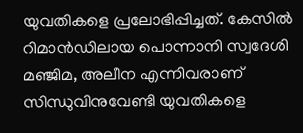യുവതികളെ പ്രലോഭിപ്പിച്ചത്. കേസിൽ റിമാൻഡിലായ പൊന്നാനി സ്വദേശി മഞ്ജിമ, അലീന എന്നിവരാണ് സിന്ധുവിനുവേണ്ടി യുവതികളെ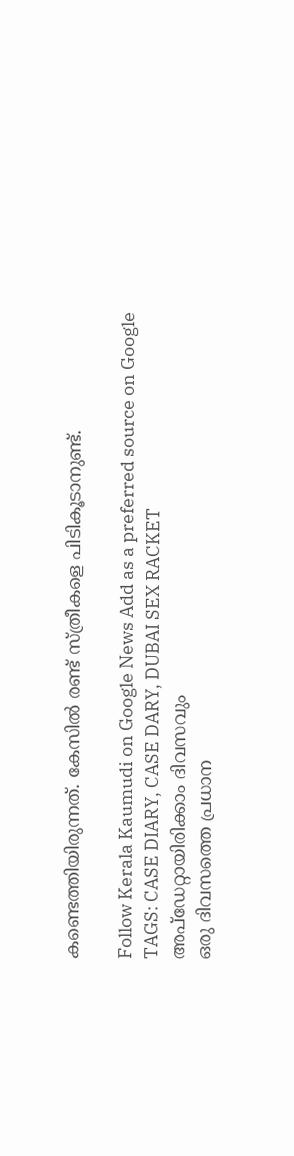കണ്ടെത്തിയിരുന്നത്. കേസിൽ രണ്ട് സ്ത്രീകളെ പിടികൂടാനുണ്ട്.

Follow Kerala Kaumudi on Google News Add as a preferred source on Google
TAGS: CASE DIARY, CASE DARY, DUBAI SEX RACKET
അപ്ഡേറ്റായിരിക്കാം ദിവസവും
ഒരു ദിവസത്തെ പ്രധാന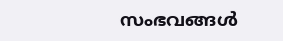സംഭവങ്ങൾ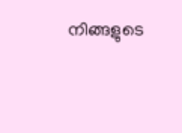നിങ്ങളുടെ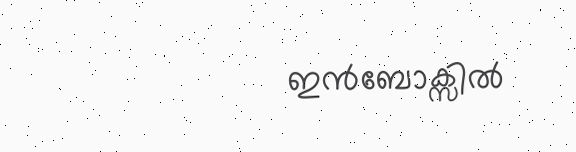ഇൻബോക്സിൽ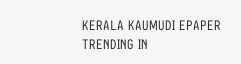KERALA KAUMUDI EPAPER
TRENDING IN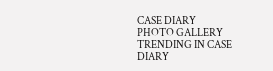CASE DIARY
PHOTO GALLERY
TRENDING IN CASE DIARY